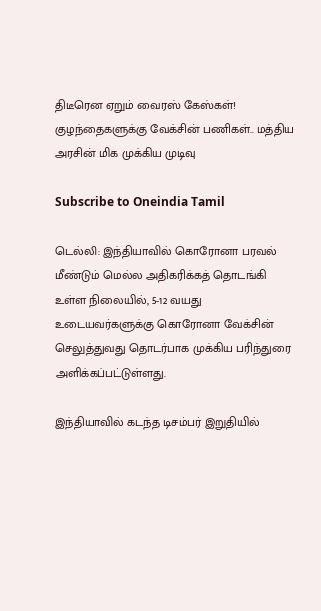திடீரென ஏறும் வைரஸ் கேஸ்கள்! குழந்தைகளுக்கு வேக்சின் பணிகள்.. மத்திய அரசின் மிக முக்கிய முடிவு

Subscribe to Oneindia Tamil

டெல்லி: இந்தியாவில் கொரோனா பரவல் மீண்டும் மெல்ல அதிகரிக்கத் தொடங்கி உள்ள நிலையில், 5-12 வயது உடையவர்களுக்கு கொரோனா வேக்சின் செலுத்துவது தொடர்பாக முக்கிய பரிந்துரை அளிக்கப்பட்டுள்ளது.

இந்தியாவில் கடந்த டிசம்பர் இறுதியில்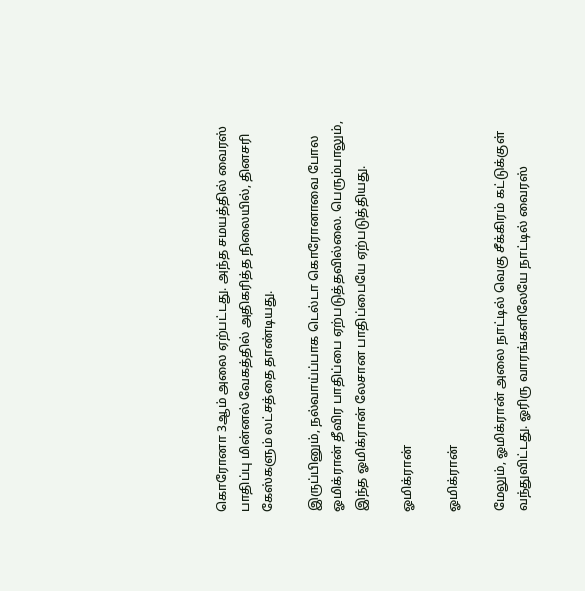கொரோனா 3ஆம் அலை ஏற்பட்டது. அந்த சமயத்தில் வைரஸ் பாதிப்பு மின்னல் வேகத்தில் அதிகரித்த நிலையில், தினசரி கேஸ்களும் லட்சத்தை தாண்டியது.

இருப்பினும், நல்வாய்ப்பாக டெல்டா கொரோனாவை போல ஓமிக்ரான் தீவிர பாதிப்பை ஏற்படுத்தவில்லை. பெரும்பாலும், இந்த ஓமிக்ரான் லேசான பாதிப்பையே ஏற்படுத்தியது.

ஓமிக்ரான்

ஓமிக்ரான்

மேலும், ஓமிக்ரான் அலை நாட்டில் வெகு சீக்கிரம் கட்டுக்குள் வந்துவிட்டது. ஓரிரு வாரங்களிலேயே நாட்டில் வைரஸ்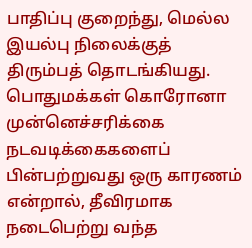பாதிப்பு குறைந்து, மெல்ல இயல்பு நிலைக்குத் திரும்பத் தொடங்கியது. பொதுமக்கள் கொரோனா முன்னெச்சரிக்கை நடவடிக்கைகளைப் பின்பற்றுவது ஒரு காரணம் என்றால், தீவிரமாக நடைபெற்று வந்த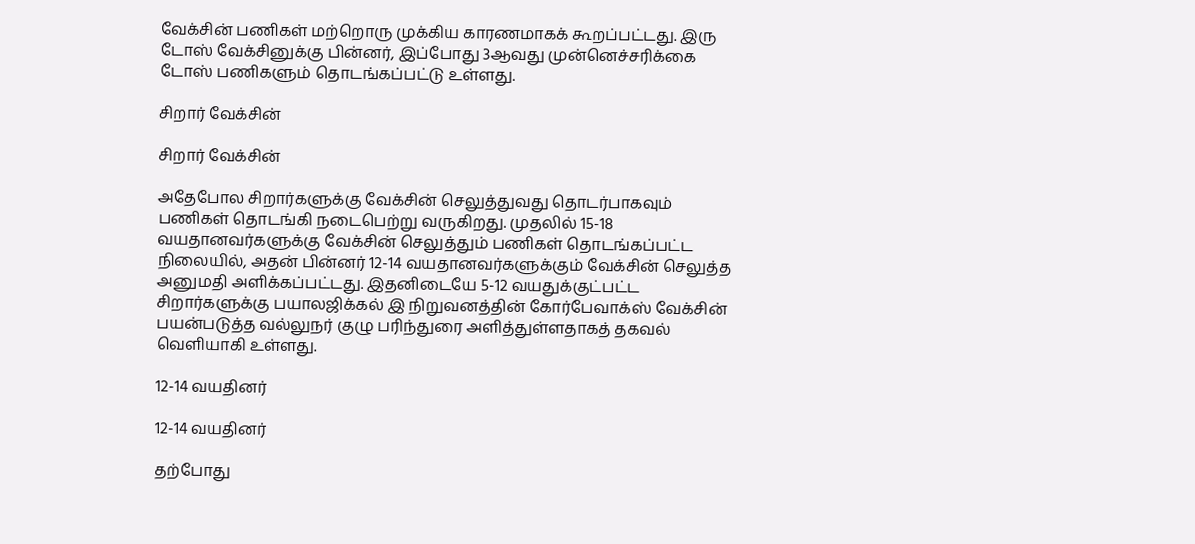வேக்சின் பணிகள் மற்றொரு முக்கிய காரணமாகக் கூறப்பட்டது. இரு டோஸ் வேக்சினுக்கு பின்னர், இப்போது 3ஆவது முன்னெச்சரிக்கை டோஸ் பணிகளும் தொடங்கப்பட்டு உள்ளது.

சிறார் வேக்சின்

சிறார் வேக்சின்

அதேபோல சிறார்களுக்கு வேக்சின் செலுத்துவது தொடர்பாகவும் பணிகள் தொடங்கி நடைபெற்று வருகிறது. முதலில் 15-18 வயதானவர்களுக்கு வேக்சின் செலுத்தும் பணிகள் தொடங்கப்பட்ட நிலையில், அதன் பின்னர் 12-14 வயதானவர்களுக்கும் வேக்சின் செலுத்த அனுமதி அளிக்கப்பட்டது. இதனிடையே 5-12 வயதுக்குட்பட்ட சிறார்களுக்கு பயாலஜிக்கல் இ நிறுவனத்தின் கோர்பேவாக்ஸ் வேக்சின் பயன்படுத்த வல்லுநர் குழு பரிந்துரை அளித்துள்ளதாகத் தகவல் வெளியாகி உள்ளது.

12-14 வயதினர்

12-14 வயதினர்

தற்போது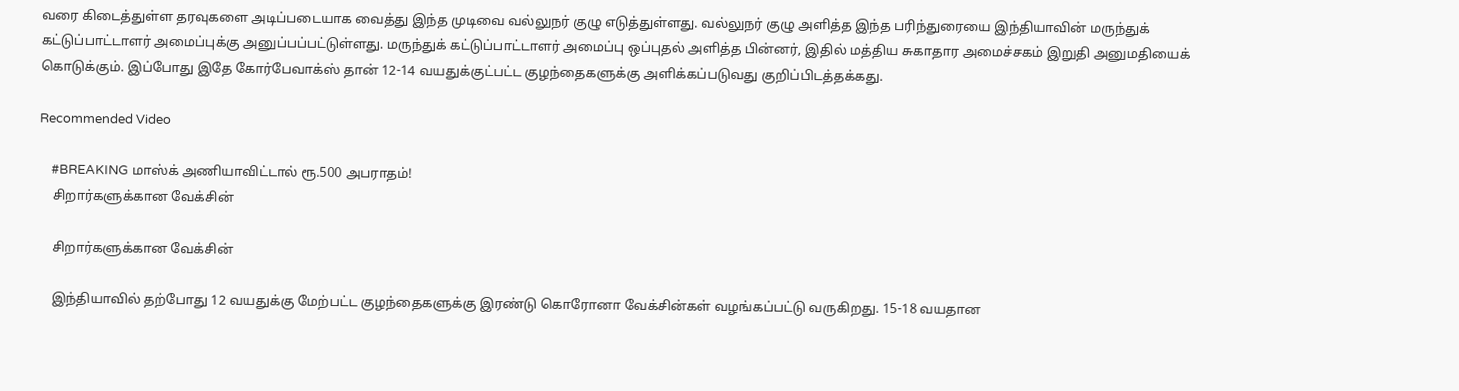வரை கிடைத்துள்ள தரவுகளை அடிப்படையாக வைத்து இந்த முடிவை வல்லுநர் குழு எடுத்துள்ளது. வல்லுநர் குழு அளித்த இந்த பரிந்துரையை இந்தியாவின் மருந்துக் கட்டுப்பாட்டாளர் அமைப்புக்கு அனுப்பப்பட்டுள்ளது. மருந்துக் கட்டுப்பாட்டாளர் அமைப்பு ஒப்புதல் அளித்த பின்னர், இதில் மத்திய சுகாதார அமைச்சகம் இறுதி அனுமதியைக் கொடுக்கும். இப்போது இதே கோர்பேவாக்ஸ் தான் 12-14 வயதுக்குட்பட்ட குழந்தைகளுக்கு அளிக்கப்படுவது குறிப்பிடத்தக்கது.

Recommended Video

    #BREAKING மாஸ்க் அணியாவிட்டால் ரூ.500 அபராதம்!
    சிறார்களுக்கான வேக்சின்

    சிறார்களுக்கான வேக்சின்

    இந்தியாவில் தற்போது 12 வயதுக்கு மேற்பட்ட குழந்தைகளுக்கு இரண்டு கொரோனா வேக்சின்கள் வழங்கப்பட்டு வருகிறது. 15-18 வயதான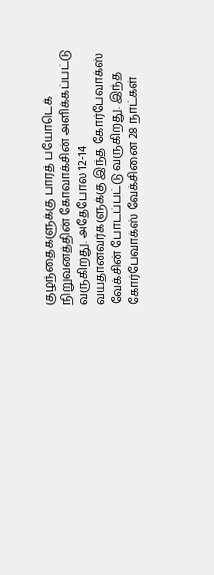குழந்தைகளுக்கு பாரத் பயோடெக் நிறுவனத்தின் கோவாக்சின் அளிக்கப்பட்டு வருகிறது. அதேபோல 12-14 வயதானவர்களுக்கு இந்த கோர்பேவாக்ஸ் வேக்சின் போடப்பட்டு வருகிறது. இந்த கோர்பேவாக்ஸ் வேக்சினை 28 நாட்கள்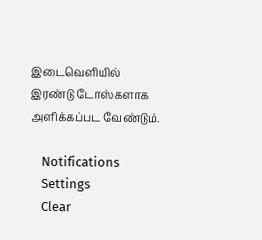இடைவெளியில் இரண்டு டோஸ்களாக அளிக்கப்பட வேண்டும்.

    Notifications
    Settings
    Clear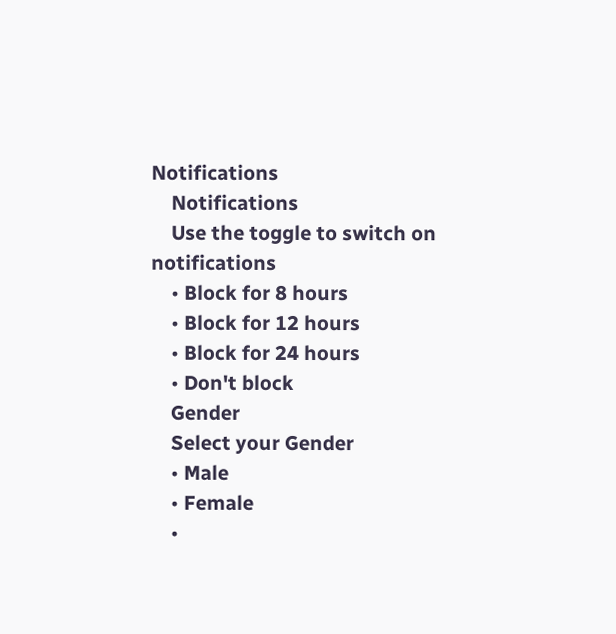Notifications
    Notifications
    Use the toggle to switch on notifications
    • Block for 8 hours
    • Block for 12 hours
    • Block for 24 hours
    • Don't block
    Gender
    Select your Gender
    • Male
    • Female
    •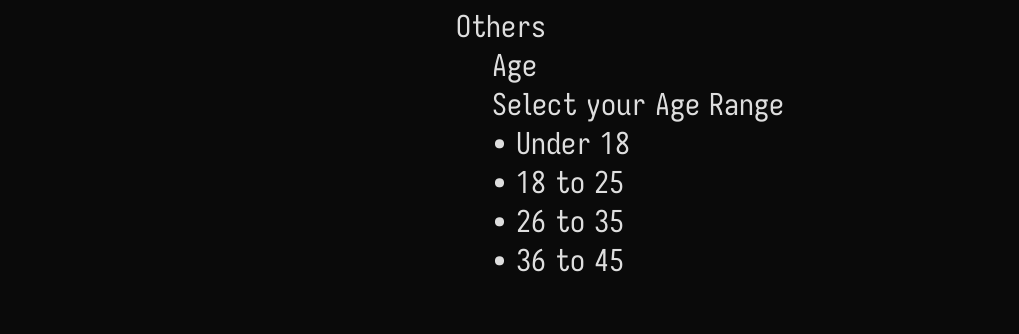Others
    Age
    Select your Age Range
    • Under 18
    • 18 to 25
    • 26 to 35
    • 36 to 45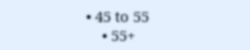• 45 to 55
    • 55+